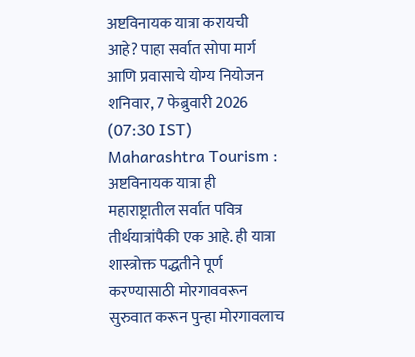अष्टविनायक यात्रा करायची आहे? पाहा सर्वात सोपा मार्ग आणि प्रवासाचे योग्य नियोजन
शनिवार, 7 फेब्रुवारी 2026 (07:30 IST)
Maharashtra Tourism : अष्टविनायक यात्रा ही महाराष्ट्रातील सर्वात पवित्र तीर्थयात्रांपैकी एक आहे. ही यात्रा शास्त्रोक्त पद्धतीने पूर्ण करण्यासाठी मोरगाववरून सुरुवात करून पुन्हा मोरगावलाच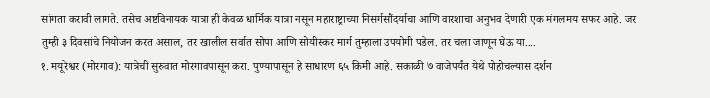सांगता करावी लागते. तसेच अष्टविनायक यात्रा ही केवळ धार्मिक यात्रा नसून महाराष्ट्राच्या निसर्गसौंदर्याचा आणि वारशाचा अनुभव देणारी एक मंगलमय सफर आहे. जर तुम्ही ३ दिवसांचे नियोजन करत असाल, तर खालील सर्वात सोपा आणि सोयीस्कर मार्ग तुम्हाला उपयोगी पडेल. तर चला जाणून घेऊ या....
१. मयूरेश्वर (मोरगाव): यात्रेची सुरुवात मोरगावपासून करा. पुण्यापासून हे साधारण ६५ किमी आहे. सकाळी ७ वाजेपर्यंत येथे पोहोचल्यास दर्शन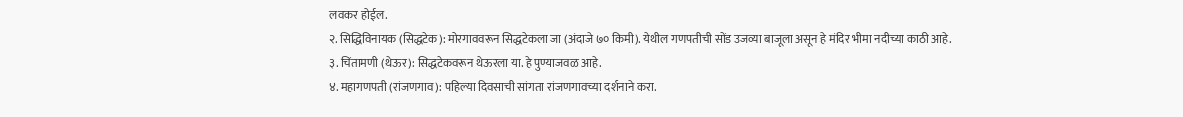लवकर होईल.
२. सिद्धिविनायक (सिद्धटेक): मोरगाववरून सिद्धटेकला जा (अंदाजे ७० किमी). येथील गणपतीची सोंड उजव्या बाजूला असून हे मंदिर भीमा नदीच्या काठी आहे.
३. चिंतामणी (थेऊर): सिद्धटेकवरून थेऊरला या. हे पुण्याजवळ आहे.
४. महागणपती (रांजणगाव): पहिल्या दिवसाची सांगता रांजणगावच्या दर्शनाने करा.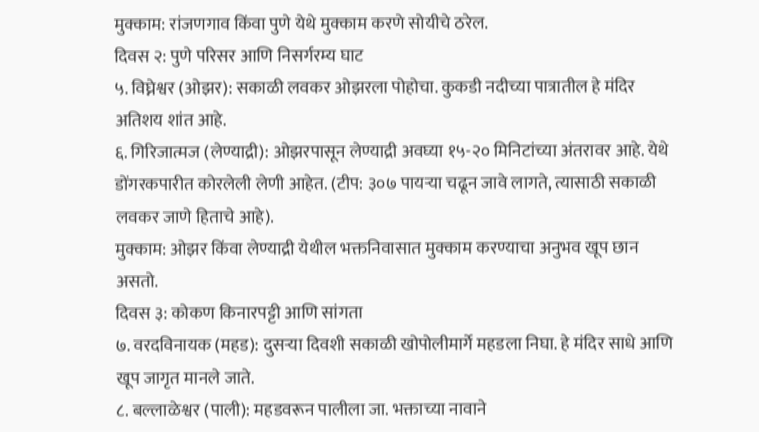मुक्काम: रांजणगाव किंवा पुणे येथे मुक्काम करणे सोयीचे ठरेल.
दिवस २: पुणे परिसर आणि निसर्गरम्य घाट
५. विघ्नेश्वर (ओझर): सकाळी लवकर ओझरला पोहोचा. कुकडी नदीच्या पात्रातील हे मंदिर अतिशय शांत आहे.
६. गिरिजात्मज (लेण्याद्री): ओझरपासून लेण्याद्री अवघ्या १५-२० मिनिटांच्या अंतरावर आहे. येथे डोंगरकपारीत कोरलेली लेणी आहेत. (टीप: ३०७ पायऱ्या चढून जावे लागते, त्यासाठी सकाळी लवकर जाणे हिताचे आहे).
मुक्काम: ओझर किंवा लेण्याद्री येथील भक्तनिवासात मुक्काम करण्याचा अनुभव खूप छान असतो.
दिवस ३: कोकण किनारपट्टी आणि सांगता
७. वरदविनायक (महड): दुसऱ्या दिवशी सकाळी खोपोलीमार्गे महडला निघा. हे मंदिर साधे आणि खूप जागृत मानले जाते.
८. बल्लाळेश्वर (पाली): महडवरून पालीला जा. भक्ताच्या नावाने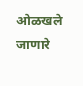ओळखले जाणारे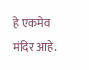हे एकमेव मंदिर आहे.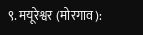९. मयूरेश्वर (मोरगाव):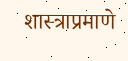शास्त्राप्रमाणे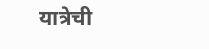यात्रेची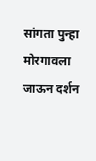सांगता पुन्हा मोरगावला जाऊन दर्शन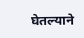घेतल्याने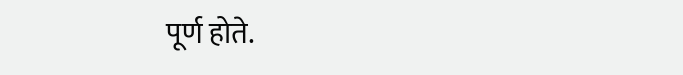पूर्ण होते.